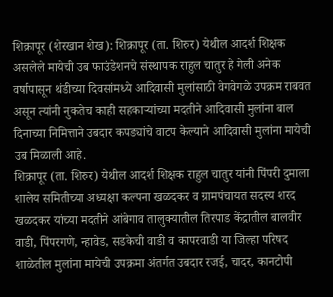शिक्रापूर (शेरखान शेख): शिक्रापूर (ता. शिरुर) येथील आदर्श शिक्षक असलेले मायेची उब फाउंडेशनचे संस्थापक राहुल चातुर हे गेली अनेक वर्षापासून थंडीच्या दिवसांमध्ये आदिवासी मुलांसाठी वेगवेगळे उपक्रम राबवत असून त्यांनी नुकतेच काही सहकाऱ्यांच्या मदतीने आदिवासी मुलांना बाल दिनाच्या निमित्ताने उबदार कपड्यांचे वाटप केल्याने आदिवासी मुलांना मायेची उब मिळाली आहे.
शिक्रापूर (ता. शिरुर) येथील आदर्श शिक्षक राहुल चातुर यांनी पिंपरी दुमाला शालेय समितीच्या अध्यक्षा कल्पना खळदकर व ग्रामपंचायत सदस्य शरद खळदकर यांच्या मदतीने आंबेगाव तालुक्यातील तिरपाड केंद्रातील बालवीर वाडी, पिंपरगणे, न्हावेड, सडकेची वाडी व कापरवाडी या जिल्हा परिषद शाळेतील मुलांना मायेची उपक्रमा अंतर्गत उबदार रजई, चादर, कानटोपी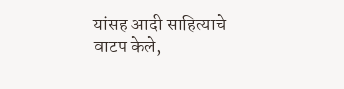यांसह आदी साहित्याचे वाटप केले,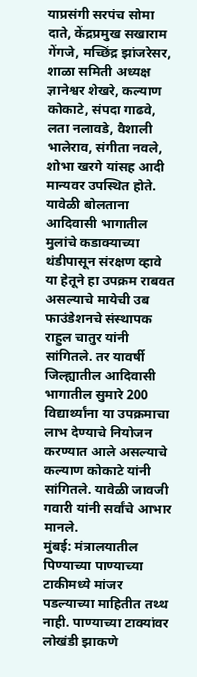याप्रसंगी सरपंच सोमा दाते, केंद्रप्रमुख सखाराम गेंगजे, मच्छिंद्र झांजरेसर, शाळा समिती अध्यक्ष ज्ञानेश्वर शेखरे, कल्याण कोकाटे, संपदा गाढवे, लता नलावडे, वैशाली भालेराव, संगीता नवले, शोभा खरगे यांसह आदी मान्यवर उपस्थित होते.
यावेळी बोलताना आदिवासी भागातील मुलांचे कडाक्याच्या थंडीपासून संरक्षण व्हावे या हेतूने हा उपक्रम राबवत असल्याचे मायेची उब फाउंडेशनचे संस्थापक राहुल चातुर यांनी सांगितले. तर यावर्षी जिल्ह्यातील आदिवासी भागातील सुमारे 200 विद्यार्थ्यांना या उपक्रमाचा लाभ देण्याचे नियोजन करण्यात आले असल्याचे कल्याण कोकाटे यांनी सांगितले. यावेळी जावजी गवारी यांनी सर्वांचे आभार मानले.
मुंबई: मंत्रालयातील पिण्याच्या पाण्याच्या टाकीमध्ये मांजर पडल्याच्या माहितीत तथ्थ नाही. पाण्याच्या टाक्यांवर लोखंडी झाकणे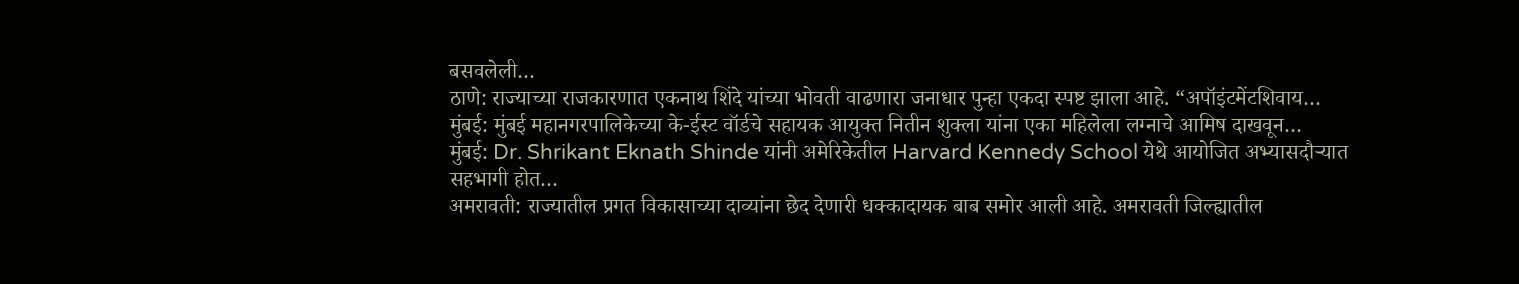बसवलेली…
ठाणे: राज्याच्या राजकारणात एकनाथ शिंदे यांच्या भोवती वाढणारा जनाधार पुन्हा एकदा स्पष्ट झाला आहे. “अपॉइंटमेंटशिवाय…
मुंबई: मुंबई महानगरपालिकेच्या के-ईस्ट वॉर्डचे सहायक आयुक्त नितीन शुक्ला यांना एका महिलेला लग्नाचे आमिष दाखवून…
मुंबई: Dr. Shrikant Eknath Shinde यांनी अमेरिकेतील Harvard Kennedy School येथे आयोजित अभ्यासदौऱ्यात सहभागी होत…
अमरावती: राज्यातील प्रगत विकासाच्या दाव्यांना छेद देणारी धक्कादायक बाब समोर आली आहे. अमरावती जिल्ह्यातील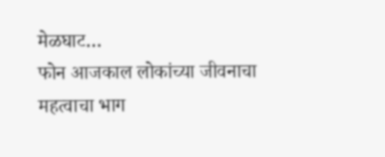मेळघाट…
फोन आजकाल लोकांच्या जीवनाचा महत्वाचा भाग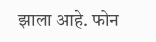झाला आहे. फोन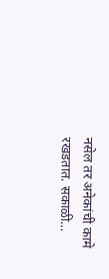नसेल तर अनेकांची कामे रखडतात. सकाळी…